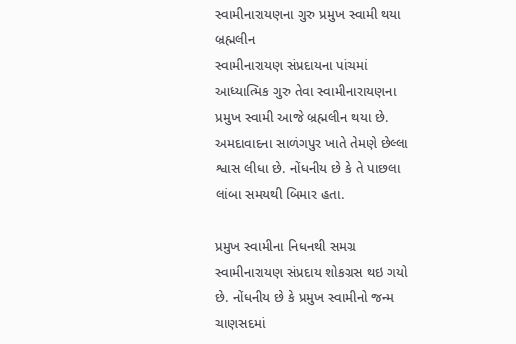સ્વામીનારાયણના ગુરુ પ્રમુખ સ્વામી થયા બ્રહ્મલીન
સ્વામીનારાયણ સંપ્રદાયના પાંચમાં આધ્યાત્મિક ગુરુ તેવા સ્વામીનારાયણના પ્રમુખ સ્વામી આજે બ્રહ્મલીન થયા છે. અમદાવાદના સાળંગપુર ખાતે તેમણે છેલ્લા શ્વાસ લીધા છે. નોંધનીય છે કે તે પાછલા લાંબા સમયથી બિમાર હતા.

પ્રમુખ સ્વામીના નિધનથી સમગ્ર સ્વામીનારાયણ સંપ્રદાય શોકગ્રસ થઇ ગયો છે. નોંધનીય છે કે પ્રમુખ સ્વામીનો જન્મ ચાણસદમાં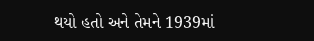થયો હતો અને તેમને 1939માં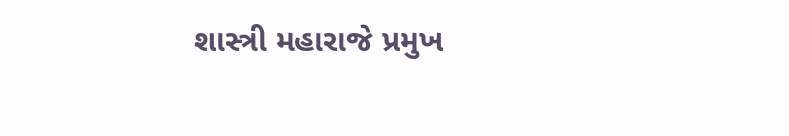શાસ્ત્રી મહારાજે પ્રમુખ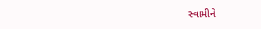સ્વામીને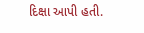દિક્ષા આપી હતી.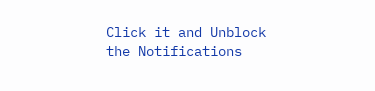Click it and Unblock the Notifications